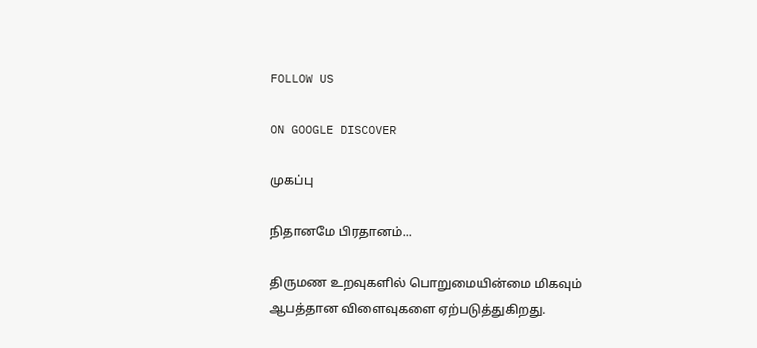FOLLOW US

ON GOOGLE DISCOVER

முகப்பு

நிதானமே பிரதானம்...

திருமண உறவுகளில் பொறுமையின்மை மிகவும் ஆபத்தான விளைவுகளை ஏற்படுத்துகிறது.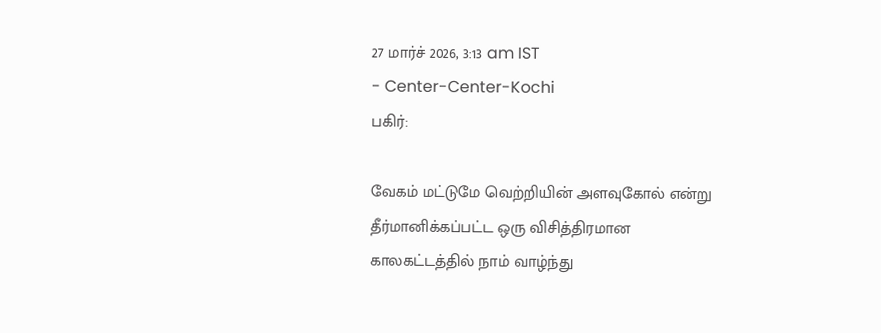27 மார்ச் 2026, 3:13 am IST
- Center-Center-Kochi
பகிர்:

வேகம் மட்டுமே வெற்றியின் அளவுகோல் என்று தீர்மானிக்கப்பட்ட ஒரு விசித்திரமான காலகட்டத்தில் நாம் வாழ்ந்து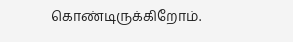கொண்டிருக்கிறோம்.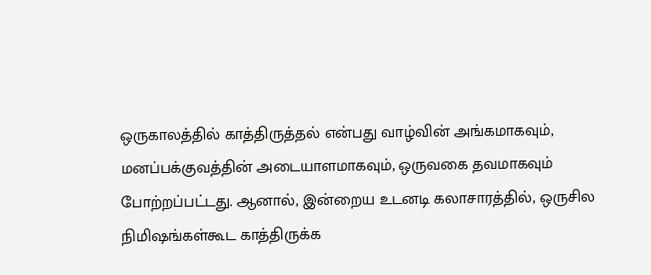ஒருகாலத்தில் காத்திருத்தல் என்பது வாழ்வின் அங்கமாகவும், மனப்பக்குவத்தின் அடையாளமாகவும், ஒருவகை தவமாகவும் போற்றப்பட்டது. ஆனால், இன்றைய உடனடி கலாசாரத்தில், ஒருசில நிமிஷங்கள்கூட காத்திருக்க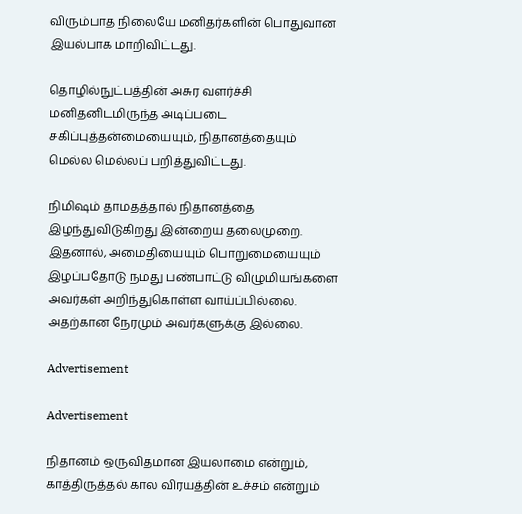விரும்பாத நிலையே மனிதர்களின் பொதுவான இயல்பாக மாறிவிட்டது.

தொழில்நுட்பத்தின் அசுர வளர்ச்சி மனிதனிடமிருந்த அடிப்படை சகிப்புத்தன்மையையும், நிதானத்தையும் மெல்ல மெல்லப் பறித்துவிட்டது.

நிமிஷம் தாமதத்தால் நிதானத்தை இழந்துவிடுகிறது இன்றைய தலைமுறை. இதனால், அமைதியையும் பொறுமையையும் இழப்பதோடு நமது பண்பாட்டு விழுமியங்களை அவர்கள் அறிந்துகொள்ள வாய்ப்பில்லை. அதற்கான நேரமும் அவர்களுக்கு இல்லை.

Advertisement

Advertisement

நிதானம் ஒருவிதமான இயலாமை என்றும், காத்திருத்தல் கால விரயத்தின் உச்சம் என்றும்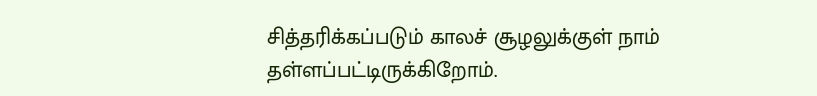சித்தரிக்கப்படும் காலச் சூழலுக்குள் நாம் தள்ளப்பட்டிருக்கிறோம்.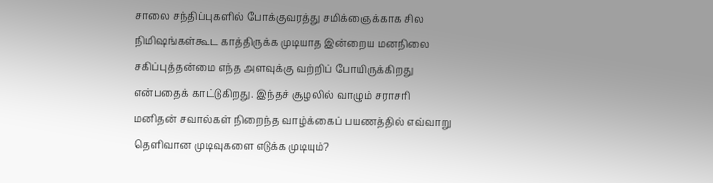சாலை சந்திப்புகளில் போக்குவரத்து சமிக்ஞைக்காக சில நிமிஷங்கள்கூட காத்திருக்க முடியாத இன்றைய மனநிலை சகிப்புத்தன்மை எந்த அளவுக்கு வற்றிப் போயிருக்கிறது என்பதைக் காட்டுகிறது. இந்தச் சூழலில் வாழும் சராசரி மனிதன் சவால்கள் நிறைந்த வாழ்க்கைப் பயணத்தில் எவ்வாறு தெளிவான முடிவுகளை எடுக்க முடியும்?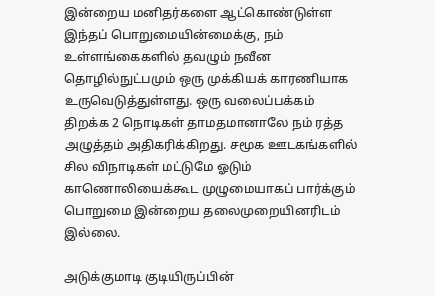இன்றைய மனிதர்களை ஆட்கொண்டுள்ள இந்தப் பொறுமையின்மைக்கு, நம் உள்ளங்கைகளில் தவழும் நவீன தொழில்நுட்பமும் ஒரு முக்கியக் காரணியாக உருவெடுத்துள்ளது. ஒரு வலைப்பக்கம் திறக்க 2 நொடிகள் தாமதமானாலே நம் ரத்த அழுத்தம் அதிகரிக்கிறது. சமூக ஊடகங்களில் சில விநாடிகள் மட்டுமே ஓடும் காணொலியைக்கூட முழுமையாகப் பார்க்கும் பொறுமை இன்றைய தலைமுறையினரிடம் இல்லை.

அடுக்குமாடி குடியிருப்பின்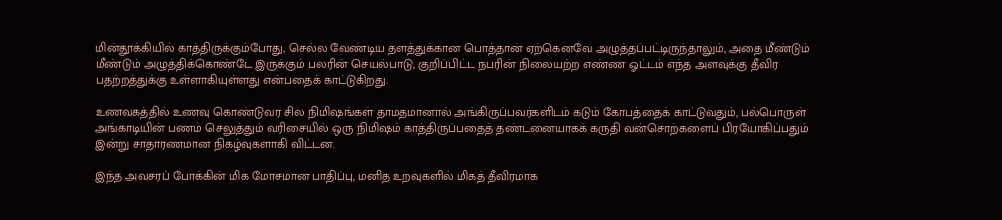மின்தூக்கியில் காத்திருக்கும்போது, செல்ல வேண்டிய தளத்துக்கான பொத்தான் ஏற்கெனவே அழுத்தப்பட்டிருந்தாலும், அதை மீண்டும் மீண்டும் அழுத்திக்கொண்டே இருக்கும் பலரின் செயல்பாடு, குறிப்பிட்ட நபரின் நிலையற்ற எண்ண ஓட்டம் எந்த அளவுக்கு தீவிர பதற்றத்துக்கு உள்ளாகியுள்ளது என்பதைக் காட்டுகிறது.

உணவகத்தில் உணவு கொண்டுவர சில நிமிஷங்கள் தாமதமானால் அங்கிருப்பவர்களிடம் கடும் கோபத்தைக் காட்டுவதும், பல்பொருள் அங்காடியின் பணம் செலுத்தும் வரிசையில் ஒரு நிமிஷம் காத்திருப்பதைத் தண்டனையாகக் கருதி வன்சொற்களைப் பிரயோகிப்பதும் இன்று சாதாரணமான நிகழ்வுகளாகி விட்டன.

இந்த அவசரப் போக்கின் மிக மோசமான பாதிப்பு, மனித உறவுகளில் மிகத் தீவிரமாக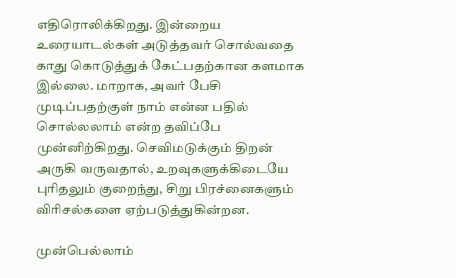எதிரொலிக்கிறது. இன்றைய உரையாடல்கள் அடுத்தவர் சொல்வதை காது கொடுத்துக் கேட்பதற்கான களமாக இல்லை. மாறாக, அவர் பேசி முடிப்பதற்குள் நாம் என்ன பதில் சொல்லலாம் என்ற தவிப்பே முன்னிற்கிறது. செவிமடுக்கும் திறன் அருகி வருவதால், உறவுகளுக்கிடையே புரிதலும் குறைந்து, சிறு பிரச்னைகளும் விரிசல்களை ஏற்படுத்துகின்றன.

முன்பெல்லாம்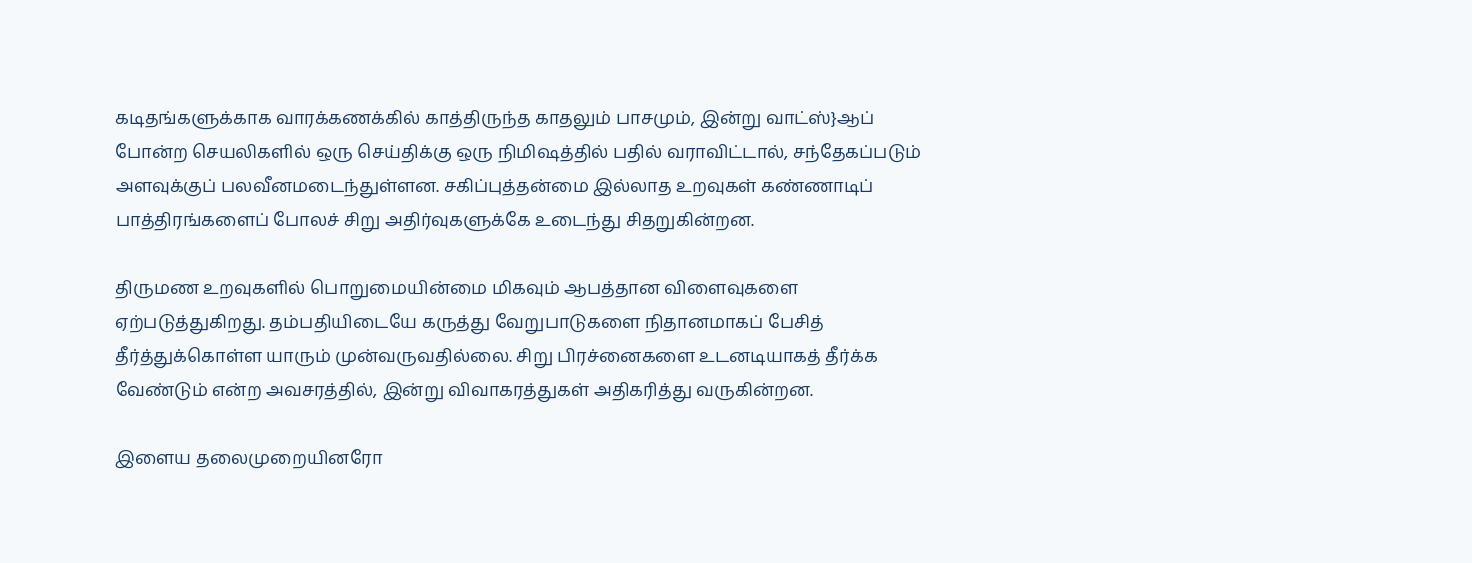கடிதங்களுக்காக வாரக்கணக்கில் காத்திருந்த காதலும் பாசமும், இன்று வாட்ஸ்}ஆப் போன்ற செயலிகளில் ஒரு செய்திக்கு ஒரு நிமிஷத்தில் பதில் வராவிட்டால், சந்தேகப்படும் அளவுக்குப் பலவீனமடைந்துள்ளன. சகிப்புத்தன்மை இல்லாத உறவுகள் கண்ணாடிப் பாத்திரங்களைப் போலச் சிறு அதிர்வுகளுக்கே உடைந்து சிதறுகின்றன.

திருமண உறவுகளில் பொறுமையின்மை மிகவும் ஆபத்தான விளைவுகளை ஏற்படுத்துகிறது. தம்பதியிடையே கருத்து வேறுபாடுகளை நிதானமாகப் பேசித் தீர்த்துக்கொள்ள யாரும் முன்வருவதில்லை. சிறு பிரச்னைகளை உடனடியாகத் தீர்க்க வேண்டும் என்ற அவசரத்தில், இன்று விவாகரத்துகள் அதிகரித்து வருகின்றன.

இளைய தலைமுறையினரோ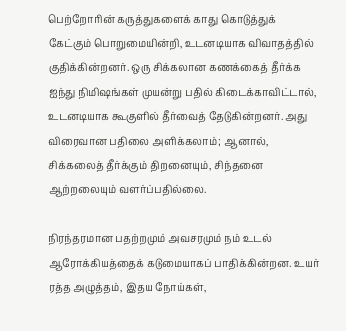பெற்றோரின் கருத்துகளைக் காது கொடுத்துக் கேட்கும் பொறுமையின்றி, உடனடியாக விவாதத்தில் குதிக்கின்றனர். ஒரு சிக்கலான கணக்கைத் தீர்க்க ஐந்து நிமிஷங்கள் முயன்று பதில் கிடைக்காவிட்டால், உடனடியாக கூகுளில் தீர்வைத் தேடுகின்றனர். அது விரைவான பதிலை அளிக்கலாம்; ஆனால், சிக்கலைத் தீர்க்கும் திறனையும், சிந்தனை ஆற்றலையும் வளர்ப்பதில்லை.

நிரந்தரமான பதற்றமும் அவசரமும் நம் உடல் ஆரோக்கியத்தைக் கடுமையாகப் பாதிக்கின்றன. உயர் ரத்த அழுத்தம், இதய நோய்கள்,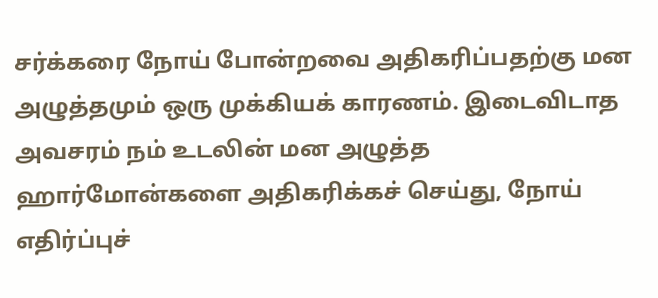சர்க்கரை நோய் போன்றவை அதிகரிப்பதற்கு மன அழுத்தமும் ஒரு முக்கியக் காரணம். இடைவிடாத அவசரம் நம் உடலின் மன அழுத்த ஹார்மோன்களை அதிகரிக்கச் செய்து, நோய் எதிர்ப்புச்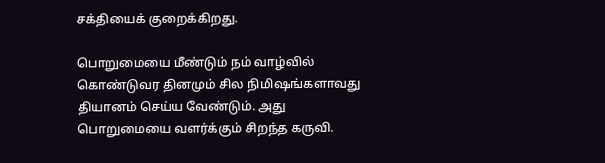சக்தியைக் குறைக்கிறது.

பொறுமையை மீண்டும் நம் வாழ்வில் கொண்டுவர தினமும் சில நிமிஷங்களாவது தியானம் செய்ய வேண்டும். அது பொறுமையை வளர்க்கும் சிறந்த கருவி.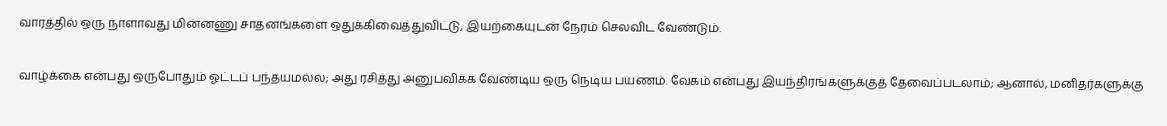வாரத்தில் ஒரு நாளாவது மின்னணு சாதனங்களை ஒதுக்கிவைத்துவிட்டு, இயற்கையுடன் நேரம் செலவிட வேண்டும்.

வாழ்க்கை என்பது ஒருபோதும் ஓட்டப் பந்தயமல்ல; அது ரசித்து அனுபவிக்க வேண்டிய ஒரு நெடிய பயணம். வேகம் என்பது இயந்திரங்களுக்குத் தேவைப்படலாம்; ஆனால், மனிதர்களுக்கு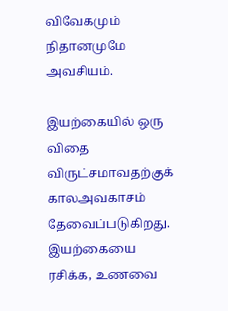விவேகமும் நிதானமுமே அவசியம்.

இயற்கையில் ஒரு விதை விருட்சமாவதற்குக் காலஅவகாசம் தேவைப்படுகிறது. இயற்கையை ரசிக்க, உணவை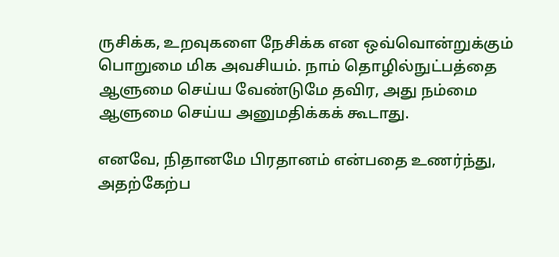ருசிக்க, உறவுகளை நேசிக்க என ஒவ்வொன்றுக்கும் பொறுமை மிக அவசியம். நாம் தொழில்நுட்பத்தை ஆளுமை செய்ய வேண்டுமே தவிர, அது நம்மை ஆளுமை செய்ய அனுமதிக்கக் கூடாது.

எனவே, நிதானமே பிரதானம் என்பதை உணர்ந்து, அதற்கேற்ப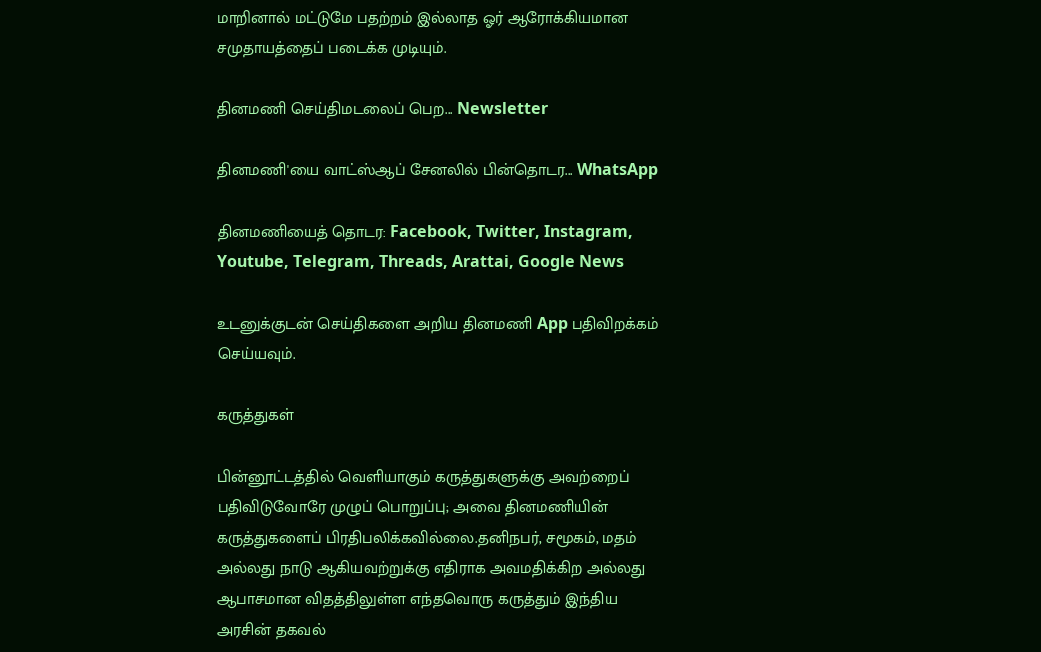மாறினால் மட்டுமே பதற்றம் இல்லாத ஓர் ஆரோக்கியமான சமுதாயத்தைப் படைக்க முடியும்.

தினமணி செய்திமடலைப் பெற... Newsletter

தினமணி'யை வாட்ஸ்ஆப் சேனலில் பின்தொடர... WhatsApp

தினமணியைத் தொடர: Facebook, Twitter, Instagram, Youtube, Telegram, Threads, Arattai, Google News

உடனுக்குடன் செய்திகளை அறிய தினமணி App பதிவிறக்கம் செய்யவும்.

கருத்துகள்

பின்னூட்டத்தில் வெளியாகும் கருத்துகளுக்கு அவற்றைப் பதிவிடுவோரே முழுப் பொறுப்பு; அவை தினமணியின் கருத்துகளைப் பிரதிபலிக்கவில்லை.தனிநபர், சமூகம், மதம் அல்லது நாடு ஆகியவற்றுக்கு எதிராக அவமதிக்கிற அல்லது ஆபாசமான விதத்திலுள்ள எந்தவொரு கருத்தும் இந்திய அரசின் தகவல்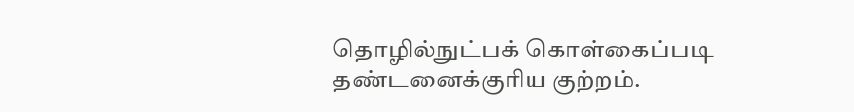தொழில்நுட்பக் கொள்கைப்படி தண்டனைக்குரிய குற்றம்.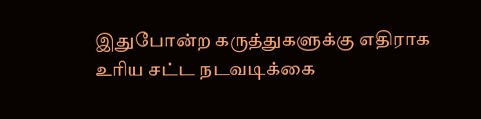இதுபோன்ற கருத்துகளுக்கு எதிராக உரிய சட்ட நடவடிக்கை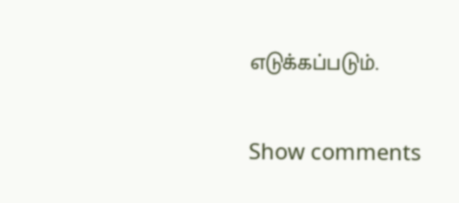எடுக்கப்படும்.

Show comments